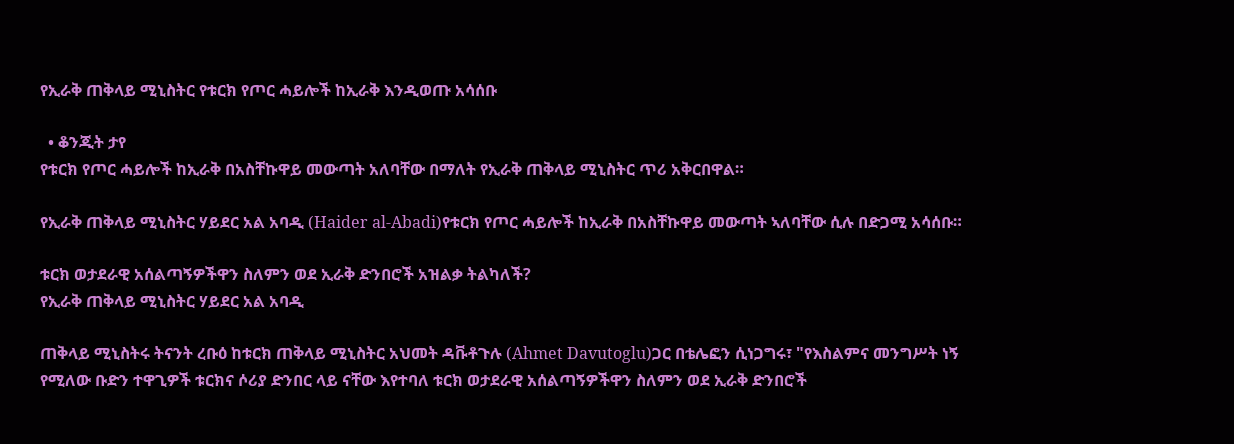የኢራቅ ጠቅላይ ሚኒስትር የቱርክ የጦር ሓይሎች ከኢራቅ እንዲወጡ አሳሰቡ

  • ቆንጂት ታየ
የቱርክ የጦር ሓይሎች ከኢራቅ በአስቸኩዋይ መውጣት አለባቸው በማለት የኢራቅ ጠቅላይ ሚኒስትር ጥሪ አቅርበዋል።

የኢራቅ ጠቅላይ ሚኒስትር ሃይደር አል አባዲ (Haider al-Abadi)የቱርክ የጦር ሓይሎች ከኢራቅ በአስቸኩዋይ መውጣት ኣለባቸው ሲሉ በድጋሚ አሳሰቡ።

ቱርክ ወታደራዊ አሰልጣኝዎችዋን ስለምን ወደ ኢራቅ ድንበሮች አዝልቃ ትልካለች?
የኢራቅ ጠቅላይ ሚኒስትር ሃይደር አል አባዲ

ጠቅላይ ሚኒስትሩ ትናንት ረቡዕ ከቱርክ ጠቅላይ ሚኒስትር አህመት ዳቩቶጉሉ (Ahmet Davutoglu)ጋር በቴሌፎን ሲነጋግሩ፣ "የእስልምና መንግሥት ነኝ የሚለው ቡድን ተዋጊዎች ቱርክና ሶሪያ ድንበር ላይ ናቸው እየተባለ ቱርክ ወታደራዊ አሰልጣኝዎችዋን ስለምን ወደ ኢራቅ ድንበሮች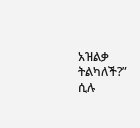አዝልቃ ትልካለች?” ሲሉ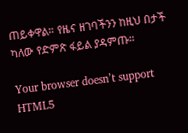ጠይቀዋል። የዜና ዘገባችንን ከዚህ በታች ካለው የድምጽ ፋይል ያዳምጡ።

Your browser doesn’t support HTML5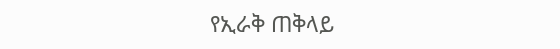የኢራቅ ጠቅላይ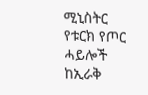ሚኒስትር የቱርክ የጦር ሓይሎች ከኢራቅ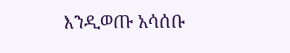እንዲወጡ አሳሰቡ